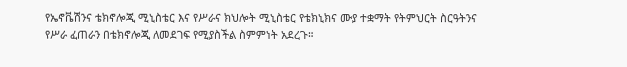የኤኖቬሽንና ቴክኖሎጂ ሚኒስቴር እና የሥራና ክህሎት ሚኒስቴር የቴክኒክና ሙያ ተቋማት የትምህርት ስርዓትንና የሥራ ፈጠራን በቴክኖሎጂ ለመደገፍ የሚያስችል ስምምነት አደረጉ።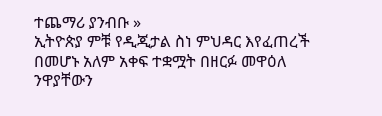ተጨማሪ ያንብቡ »
ኢትዮጵያ ምቹ የዲጂታል ስነ ምህዳር እየፈጠረች በመሆኑ አለም አቀፍ ተቋሟት በዘርፉ መዋዕለ ንዋያቸውን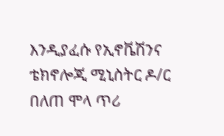እንዲያፈሱ የኢኖቬሽንና ቴክኖሎጂ ሚኒስትር ዶ/ር በለጠ ሞላ ጥሪ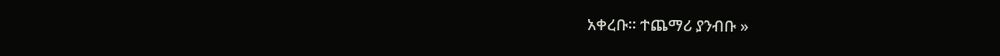አቀረቡ። ተጨማሪ ያንብቡ »